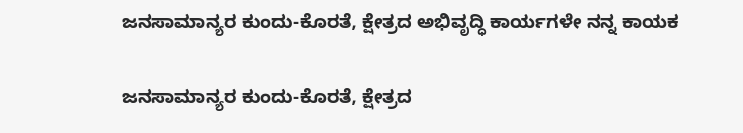ಜನಸಾಮಾನ್ಯರ ಕುಂದು-ಕೊರತೆ, ಕ್ಷೇತ್ರದ ಅಭಿವೃದ್ಧಿ ಕಾರ್ಯಗಳೇ ನನ್ನ ಕಾಯಕ

ಜನಸಾಮಾನ್ಯರ ಕುಂದು-ಕೊರತೆ, ಕ್ಷೇತ್ರದ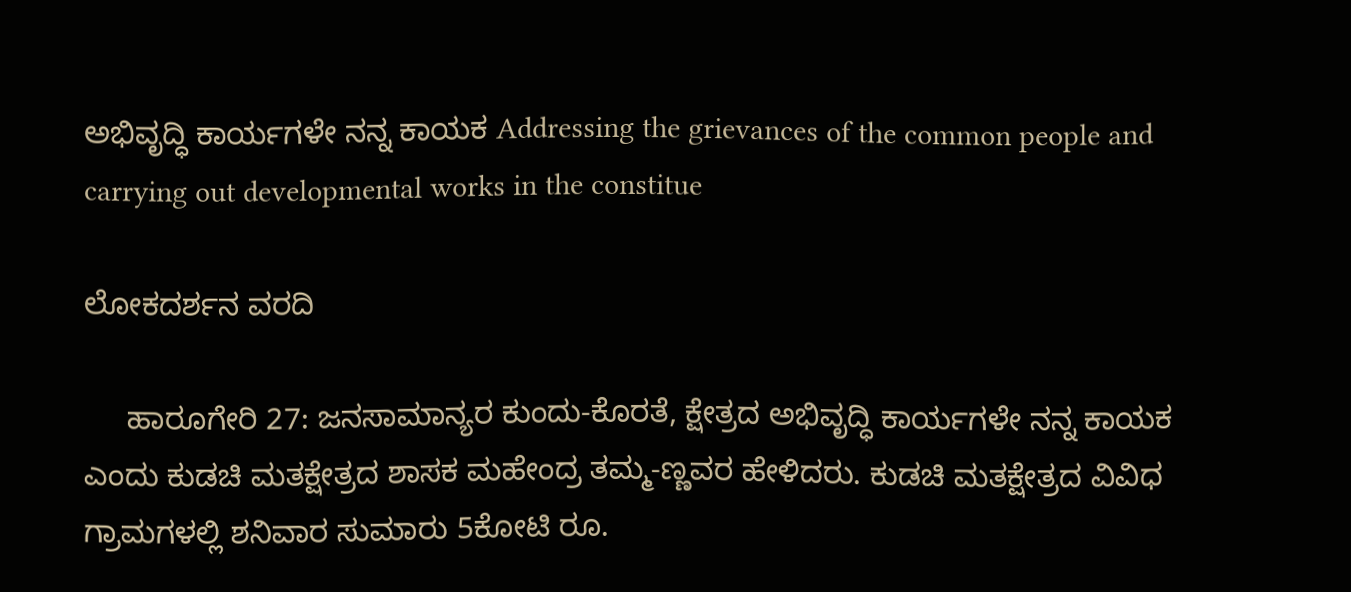ಅಭಿವೃದ್ಧಿ ಕಾರ್ಯಗಳೇ ನನ್ನ ಕಾಯಕ Addressing the grievances of the common people and carrying out developmental works in the constitue

ಲೋಕದರ್ಶನ ವರದಿ

     ಹಾರೂಗೇರಿ 27: ಜನಸಾಮಾನ್ಯರ ಕುಂದು-ಕೊರತೆ, ಕ್ಷೇತ್ರದ ಅಭಿವೃದ್ಧಿ ಕಾರ್ಯಗಳೇ ನನ್ನ ಕಾಯಕ ಎಂದು ಕುಡಚಿ ಮತಕ್ಷೇತ್ರದ ಶಾಸಕ ಮಹೇಂದ್ರ ತಮ್ಮ-ಣ್ಣವರ ಹೇಳಿದರು. ಕುಡಚಿ ಮತಕ್ಷೇತ್ರದ ವಿವಿಧ ಗ್ರಾಮಗಳಲ್ಲಿ ಶನಿವಾರ ಸುಮಾರು 5ಕೋಟಿ ರೂ.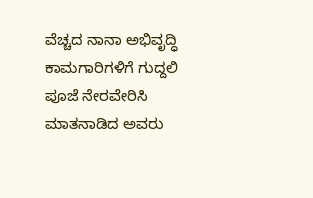ವೆಚ್ಚದ ನಾನಾ ಅಭಿವೃದ್ಧಿ ಕಾಮಗಾರಿಗಳಿಗೆ ಗುದ್ದಲಿ ಪೂಜೆ ನೇರವೇರಿಸಿ ಮಾತನಾಡಿದ ಅವರು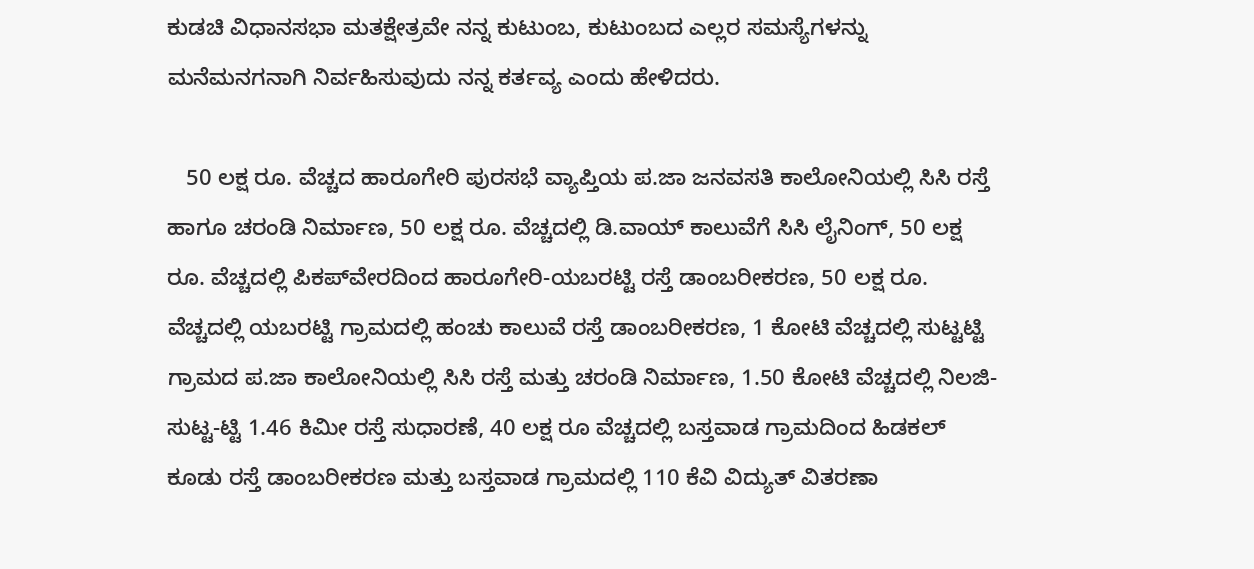ಕುಡಚಿ ವಿಧಾನಸಭಾ ಮತಕ್ಷೇತ್ರವೇ ನನ್ನ ಕುಟುಂಬ, ಕುಟುಂಬದ ಎಲ್ಲರ ಸಮಸ್ಯೆಗಳನ್ನು ಮನೆಮನಗನಾಗಿ ನಿರ್ವಹಿಸುವುದು ನನ್ನ ಕರ್ತವ್ಯ ಎಂದು ಹೇಳಿದರು.

   50 ಲಕ್ಷ ರೂ. ವೆಚ್ಚದ ಹಾರೂಗೇರಿ ಪುರಸಭೆ ವ್ಯಾಪ್ತಿಯ ಪ.ಜಾ ಜನವಸತಿ ಕಾಲೋನಿಯಲ್ಲಿ ಸಿಸಿ ರಸ್ತೆ ಹಾಗೂ ಚರಂಡಿ ನಿರ್ಮಾಣ, 50 ಲಕ್ಷ ರೂ. ವೆಚ್ಚದಲ್ಲಿ ಡಿ.ವಾಯ್ ಕಾಲುವೆಗೆ ಸಿಸಿ ಲೈನಿಂಗ್, 50 ಲಕ್ಷ ರೂ. ವೆಚ್ಚದಲ್ಲಿ ಪಿಕಪ್‌ವೇರದಿಂದ ಹಾರೂಗೇರಿ-ಯಬರಟ್ಟಿ ರಸ್ತೆ ಡಾಂಬರೀಕರಣ, 50 ಲಕ್ಷ ರೂ. ವೆಚ್ಚದಲ್ಲಿ ಯಬರಟ್ಟಿ ಗ್ರಾಮದಲ್ಲಿ ಹಂಚು ಕಾಲುವೆ ರಸ್ತೆ ಡಾಂಬರೀಕರಣ, 1 ಕೋಟಿ ವೆಚ್ಚದಲ್ಲಿ ಸುಟ್ಟಟ್ಟಿ ಗ್ರಾಮದ ಪ.ಜಾ ಕಾಲೋನಿಯಲ್ಲಿ ಸಿಸಿ ರಸ್ತೆ ಮತ್ತು ಚರಂಡಿ ನಿರ್ಮಾಣ, 1.50 ಕೋಟಿ ವೆಚ್ಚದಲ್ಲಿ ನಿಲಜಿ-ಸುಟ್ಟ-ಟ್ಟಿ 1.46 ಕಿಮೀ ರಸ್ತೆ ಸುಧಾರಣೆ, 40 ಲಕ್ಷ ರೂ ವೆಚ್ಚದಲ್ಲಿ ಬಸ್ತವಾಡ ಗ್ರಾಮದಿಂದ ಹಿಡಕಲ್ ಕೂಡು ರಸ್ತೆ ಡಾಂಬರೀಕರಣ ಮತ್ತು ಬಸ್ತವಾಡ ಗ್ರಾಮದಲ್ಲಿ 110 ಕೆವಿ ವಿದ್ಯುತ್ ವಿತರಣಾ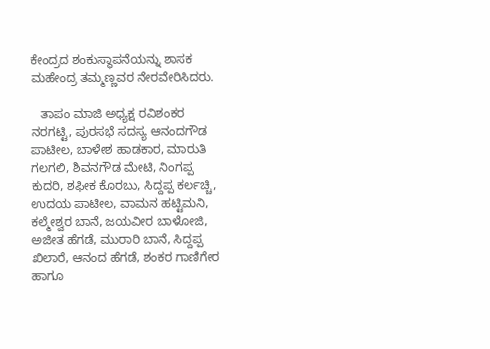ಕೇಂದ್ರದ ಶಂಕುಸ್ಥಾಪನೆಯನ್ನು ಶಾಸಕ ಮಹೇಂದ್ರ ತಮ್ಮಣ್ಣವರ ನೇರವೇರಿಸಿದರು.

   ತಾಪಂ ಮಾಜಿ ಅಧ್ಯಕ್ಷ ರವಿಶಂಕರ ನರಗಟ್ಟಿ, ಪುರಸಭೆ ಸದಸ್ಯ ಆನಂದಗೌಡ ಪಾಟೀಲ, ಬಾಳೇಶ ಹಾಡಕಾರ, ಮಾರುತಿ ಗಲಗಲಿ, ಶಿವನಗೌಡ ಮೇಟಿ, ನಿಂಗಪ್ಪ ಕುದರಿ, ಶಫೀಕ ಕೊರಬು, ಸಿದ್ದಪ್ಪ ಕರ್ಲಚ್ಚಿ, ಉದಯ ಪಾಟೀಲ, ವಾಮನ ಹಟ್ಟಿಮನಿ, ಕಲ್ಮೇಶ್ವರ ಬಾನೆ, ಜಯವೀರ ಬಾಳೋಜಿ, ಅಜೀತ ಹೆಗಡೆ, ಮುರಾರಿ ಬಾನೆ, ಸಿದ್ದಪ್ಪ ಖಿಲಾರೆ, ಆನಂದ ಹೆಗಡೆ, ಶಂಕರ ಗಾಣಿಗೇರ ಹಾಗೂ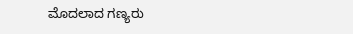ಮೊದಲಾದ ಗಣ್ಯರು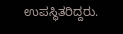ಉಪಸ್ಥಿತರಿದ್ದರು.